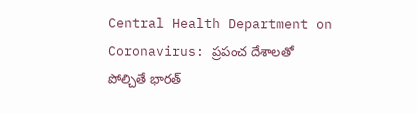Central Health Department on Coronavirus: ప్రపంచ దేశాలతో పోల్చితే భారత్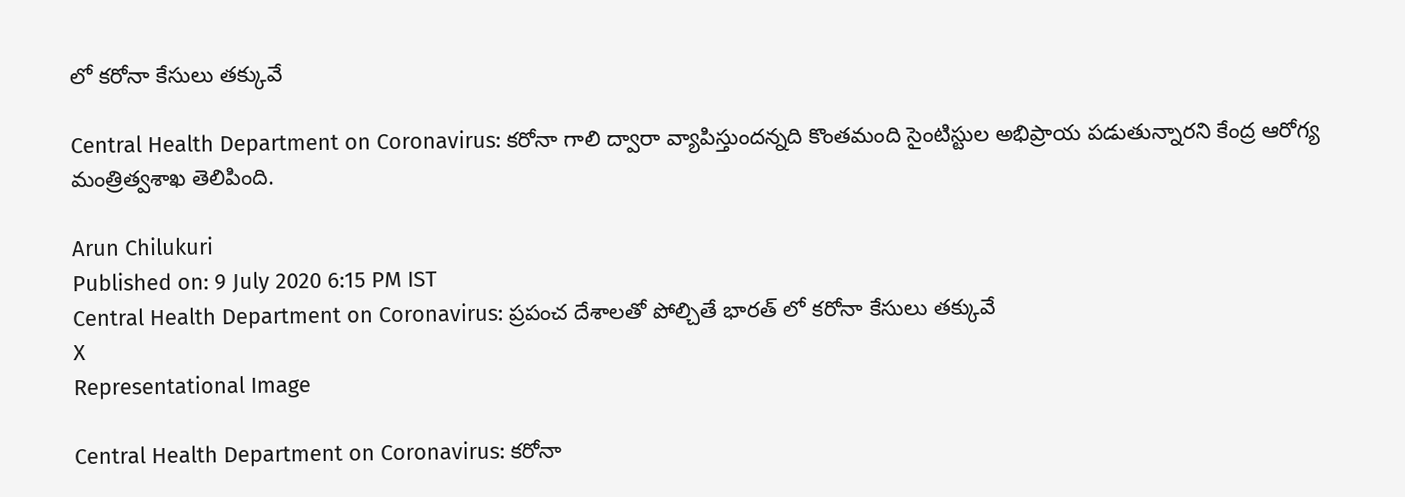లో కరోనా కేసులు తక్కువే

Central Health Department on Coronavirus: కరోనా గాలి ద్వారా వ్యాపిస్తుందన్నది కొంతమంది సైంటిస్టుల అభిప్రాయ పడుతున్నారని కేంద్ర ఆరోగ్య మంత్రిత్వశాఖ తెలిపింది.

Arun Chilukuri
Published on: 9 July 2020 6:15 PM IST
Central Health Department on Coronavirus: ప్రపంచ దేశాలతో పోల్చితే భారత్ లో కరోనా కేసులు తక్కువే
X
Representational Image

Central Health Department on Coronavirus: కరోనా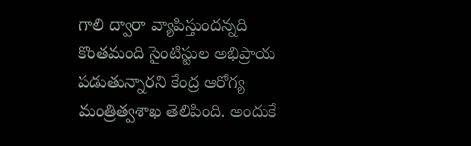గాలి ద్వారా వ్యాపిస్తుందన్నది కొంతమంది సైంటిస్టుల అభిప్రాయ పడుతున్నారని కేంద్ర ఆరోగ్య మంత్రిత్వశాఖ తెలిపింది. అందుకే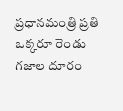ప్రధానమంత్రి ప్రతి ఒక్కరూ రెండు గజాల దూరం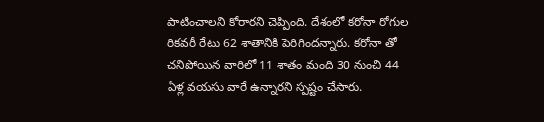పాటించాలని కోరారని చెప్పింది. దేశంలో కరోనా రోగుల రికవరీ రేటు 62 శాతానికి పెరిగిందన్నారు. కరోనా తో చనిపోయిన వారిలో 11 శాతం మంది 30 నుంచి 44 ఏళ్ల వయసు వారే ఉన్నారని స్పష్టం చేసారు.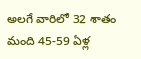అలగే వారిలో 32 శాతం మంది 45-59 ఏళ్ల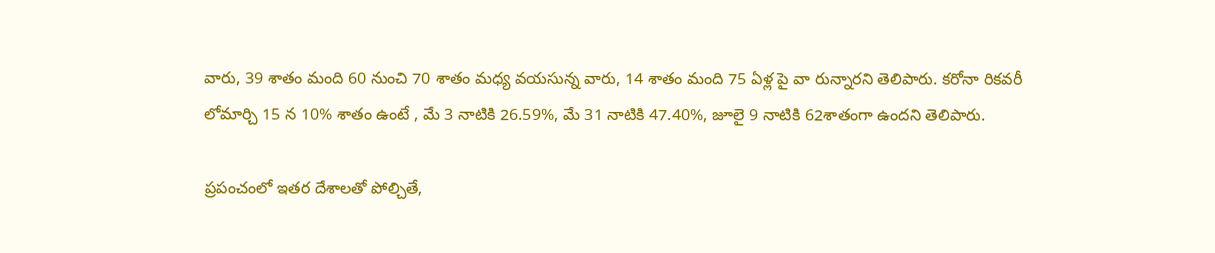వారు, 39 శాతం మంది 60 నుంచి 70 శాతం మధ్య వయసున్న వారు, 14 శాతం మంది 75 ఏళ్ల పై వా రున్నారని తెలిపారు. కరోనా రికవరీ లోమార్చి 15 న 10% శాతం ఉంటే , మే 3 నాటికి 26.59%, మే 31 నాటికి 47.40%, జూలై 9 నాటికి 62శాతంగా ఉందని తెలిపారు.

ప్రపంచంలో ఇతర దేశాలతో పోల్చితే,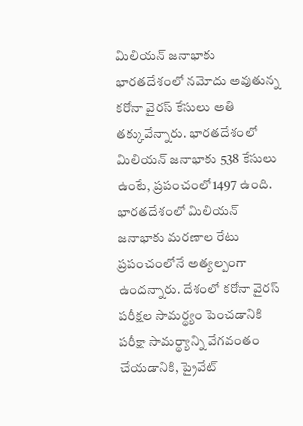మిలియన్ జనాభాకు భారతదేశంలో నమోదు అవుతున్న కరోనా వైరస్ కేసులు అతి తక్కువేన్నారు. భారతదేశంలో మిలియన్ జనాభాకు 538 కేసులు ఉంటే, ప్రపంచంలో1497 ఉంది. భారతదేశంలో మిలియన్ జనాభాకు మరణాల రేటు ప్రపంచంలోనే అత్యల్పంగా ఉందన్నారు. దేశంలో కరోనా వైరస్ పరీక్షల సామర్థ్యం పెంచడానికి పరీక్షా సామర్థ్యాన్ని వేగవంతం చేయడానికి, ప్రైవేట్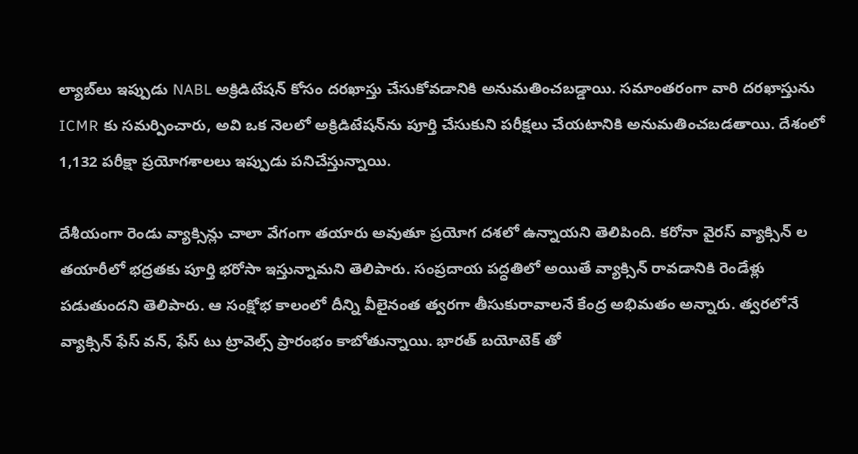ల్యాబ్‌లు ఇప్పుడు NABL అక్రిడిటేషన్ కోసం దరఖాస్తు చేసుకోవడానికి అనుమతించబడ్డాయి. సమాంతరంగా వారి దరఖాస్తును ICMR కు సమర్పించారు, అవి ఒక నెలలో అక్రిడిటేషన్‌ను పూర్తి చేసుకుని పరీక్షలు చేయటానికి అనుమతించబడతాయి. దేశంలో 1,132 పరీక్షా ప్రయోగశాలలు ఇప్పుడు పనిచేస్తున్నాయి.

దేశీయంగా రెండు వ్యాక్సిన్లు చాలా వేగంగా తయారు అవుతూ ప్రయోగ దశలో ఉన్నాయని తెలిపింది. కరోనా వైరస్ వ్యాక్సిన్ ల తయారీలో భద్రతకు పూర్తి భరోసా ఇస్తున్నామని తెలిపారు. సంప్రదాయ పద్ధతిలో అయితే వ్యాక్సిన్ రావడానికి రెండేళ్లు పడుతుందని తెలిపారు. ఆ సంక్షోభ కాలంలో దీన్ని వీలైనంత త్వరగా తీసుకురావాలనే కేంద్ర అభిమతం అన్నారు. త్వరలోనే వ్యాక్సిన్ ఫేస్ వన్, ఫేస్ టు ట్రావెల్స్ ప్రారంభం కాబోతున్నాయి. భారత్ బయోటెక్ తో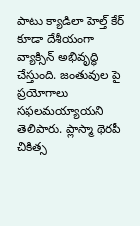పాటు క్యాడిలా హెల్త్ కేర్ కూడా దేశీయంగా వ్యాక్సిన్ అభివృద్ధి చేస్తుంది. జంతువుల పై ప్రయోగాలు సఫలమయ్యాయని తెలిపారు. ప్లాస్మా థెరపీ చికిత్స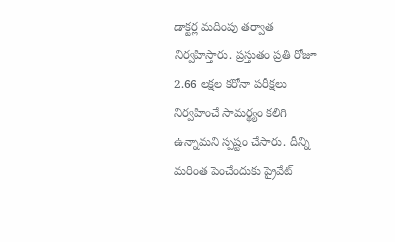డాక్టర్ల మదింపు తర్వాత నిర్వహిస్తారు. ప్రస్తుతం ప్రతి రోజూ 2.66 లక్షల కరోనా పరీక్షలు నిర్వహించే సామర్థ్యం కలిగి ఉన్నామని స్పష్టం చేసారు. దీన్ని మరింత పెంచేందుకు ప్రైవేట్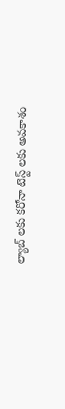ల్యాబ్ లకు కరోనా టెస్ట్ లకు అవకాశం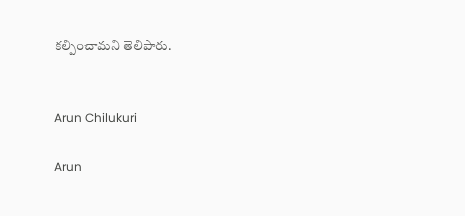కల్పించామని తెలిపారు.


Arun Chilukuri

Arun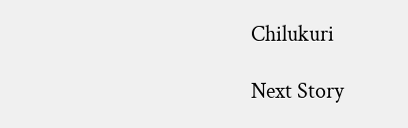Chilukuri

Next Story